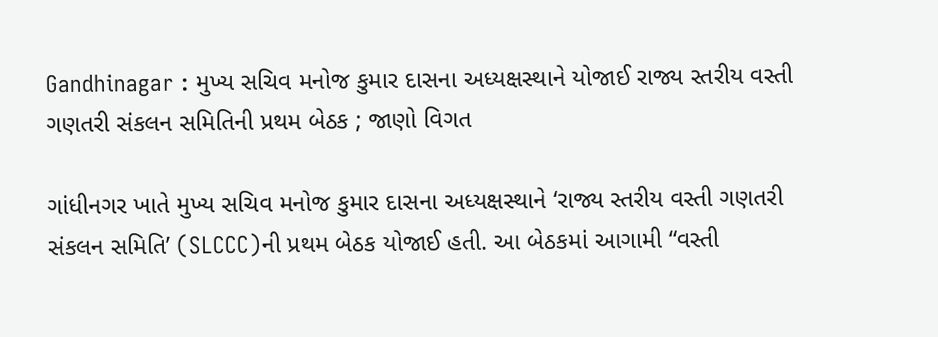Gandhinagar : મુખ્ય સચિવ મનોજ કુમાર દાસના અધ્યક્ષસ્થાને યોજાઈ રાજ્ય સ્તરીય વસ્તી ગણતરી સંકલન સમિતિની પ્રથમ બેઠક ; જાણો વિગત

ગાંધીનગર ખાતે મુખ્ય સચિવ મનોજ કુમાર દાસના અધ્યક્ષસ્થાને ‘રાજ્ય સ્તરીય વસ્તી ગણતરી સંકલન સમિતિ’ (SLCCC)ની પ્રથમ બેઠક યોજાઈ હતી. આ બેઠકમાં આગામી “વસ્તી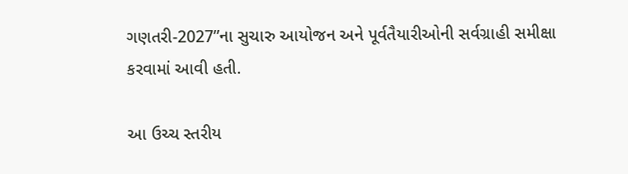ગણતરી-2027”ના સુચારુ આયોજન અને પૂર્વતૈયારીઓની સર્વગ્રાહી સમીક્ષા કરવામાં આવી હતી.

આ ઉચ્ચ સ્તરીય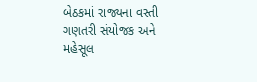બેઠકમાં રાજ્યના વસ્તી ગણતરી સંયોજક અને મહેસૂલ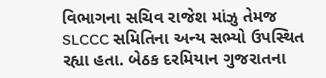વિભાગના સચિવ રાજેશ માંઝુ તેમજ SLCCC સમિતિના અન્ય સભ્યો ઉપસ્થિત રહ્યા હતા. બેઠક દરમિયાન ગુજરાતના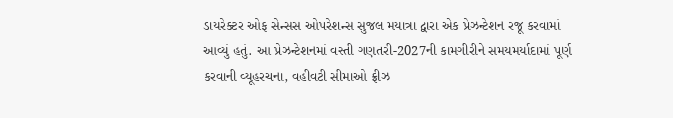ડાયરેક્ટર ઓફ સેન્સસ ઓપરેશન્સ સુજલ મયાત્રા દ્વારા એક પ્રેઝન્ટેશન રજૂ કરવામાં આવ્યું હતું. આ પ્રેઝન્ટેશનમાં વસ્તી ગણતરી-2027ની કામગીરીને સમયમર્યાદામાં પૂર્ણ કરવાની વ્યૂહરચના, વહીવટી સીમાઓ ફ્રીઝ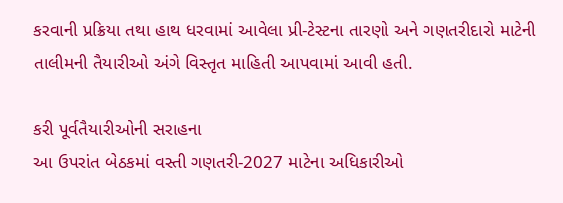કરવાની પ્રક્રિયા તથા હાથ ધરવામાં આવેલા પ્રી-ટેસ્ટના તારણો અને ગણતરીદારો માટેની તાલીમની તૈયારીઓ અંગે વિસ્તૃત માહિતી આપવામાં આવી હતી.

કરી પૂર્વતૈયારીઓની સરાહના
આ ઉપરાંત બેઠકમાં વસ્તી ગણતરી-2027 માટેના અધિકારીઓ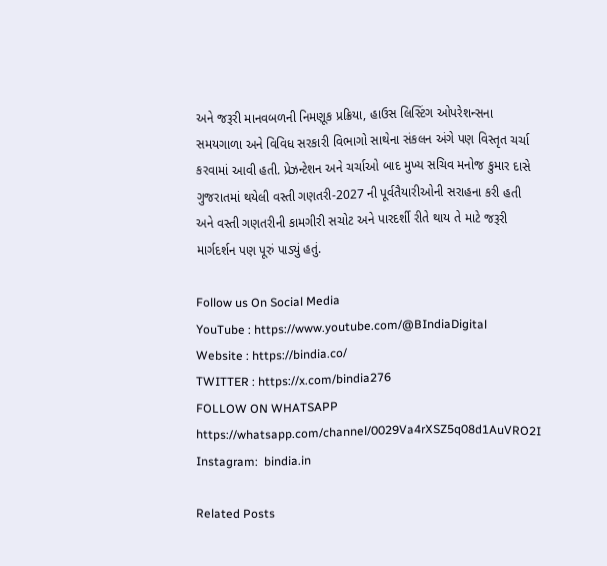અને જરૂરી માનવબળની નિમણૂક પ્રક્રિયા, હાઉસ લિસ્ટિંગ ઓપરેશન્સના સમયગાળા અને વિવિધ સરકારી વિભાગો સાથેના સંકલન અંગે પણ વિસ્તૃત ચર્ચા કરવામાં આવી હતી. પ્રેઝન્ટેશન અને ચર્ચાઓ બાદ મુખ્ય સચિવ મનોજ કુમાર દાસે ગુજરાતમાં થયેલી વસ્તી ગણતરી-2027 ની પૂર્વતૈયારીઓની સરાહના કરી હતી અને વસ્તી ગણતરીની કામગીરી સચોટ અને પારદર્શી રીતે થાય તે માટે જરૂરી માર્ગદર્શન પણ પૂરું પાડ્યું હતું.

Follow us On Social Media
YouTube : https://www.youtube.com/@BIndiaDigital
Website : https://bindia.co/
TWITTER : https://x.com/bindia276
FOLLOW ON WHATSAPP  https://whatsapp.com/channel/0029Va4rXSZ5q08d1AuVRO2I
Instagram:  bindia.in

Related Posts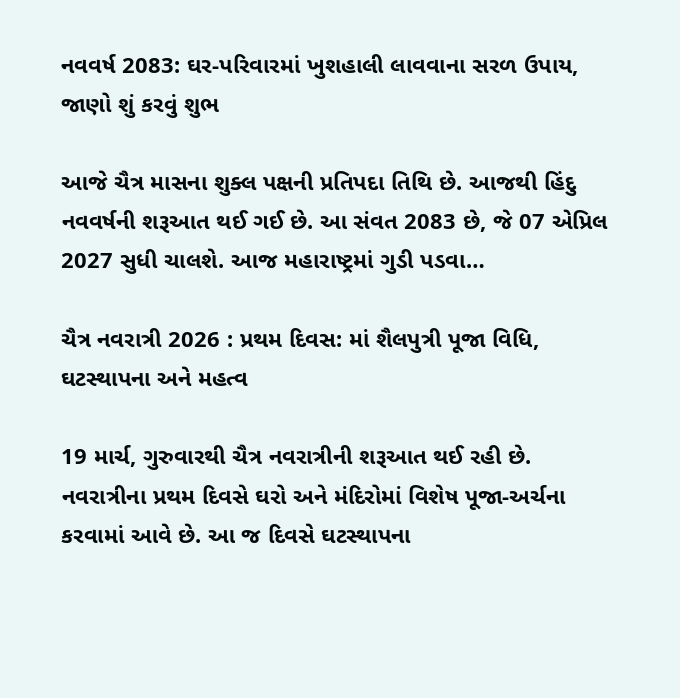નવવર્ષ 2083: ઘર-પરિવારમાં ખુશહાલી લાવવાના સરળ ઉપાય, જાણો શું કરવું શુભ

આજે ચૈત્ર માસના શુક્લ પક્ષની પ્રતિપદા તિથિ છે. આજથી હિંદુ નવવર્ષની શરૂઆત થઈ ગઈ છે. આ સંવત 2083 છે, જે 07 એપ્રિલ 2027 સુધી ચાલશે. આજ મહારાષ્ટ્રમાં ગુડી પડવા…

ચૈત્ર નવરાત્રી 2026 : પ્રથમ દિવસ: માં શૈલપુત્રી પૂજા વિધિ, ઘટસ્થાપના અને મહત્વ

19 માર્ચ, ગુરુવારથી ચૈત્ર નવરાત્રીની શરૂઆત થઈ રહી છે. નવરાત્રીના પ્રથમ દિવસે ઘરો અને મંદિરોમાં વિશેષ પૂજા-અર્ચના કરવામાં આવે છે. આ જ દિવસે ઘટસ્થાપના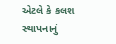એટલે કે કલશ સ્થાપનાનું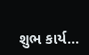શુભ કાર્ય…